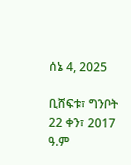ሰኔ 4, 2025

ቢሸፍቱ፣ ግንቦት 22 ቀን፣ 2017 ዓ.ም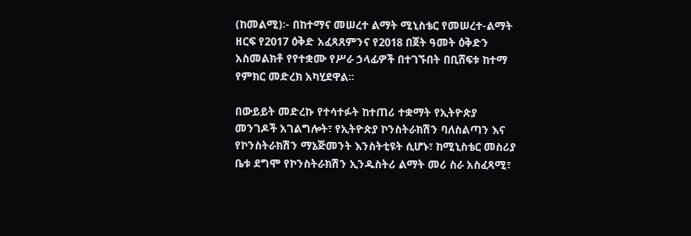(ከመልሚ)፡- በከተማና መሠረተ ልማት ሚኒስቴር የመሠረተ-ልማት ዘርፍ የ2017 ዕቅድ አፈጻጸምንና የ2018 በጀት ዓመት ዕቅድን አስመልክቶ የየተቋሙ የሥራ ኃላፊዎች በተገኙበት በቢሸፍቱ ከተማ የምክር መድረክ አካሂደዋል፡፡

በውይይት መድረኩ የተሳተፉት ከተጠሪ ተቋማት የኢትዮጵያ መንገዶች አገልግሎት፣ የኢትዮጵያ ኮንስትራክሽን ባለስልጣን እና የኮንስትራክሽን ማኔጅመንት እንስትቲዩት ሲሆኑ፣ ከሚኒስቴር መስሪያ ቤቱ ደግሞ የኮንስትራክሽን ኢንዱስትሪ ልማት መሪ ስራ አስፈጻሚ፣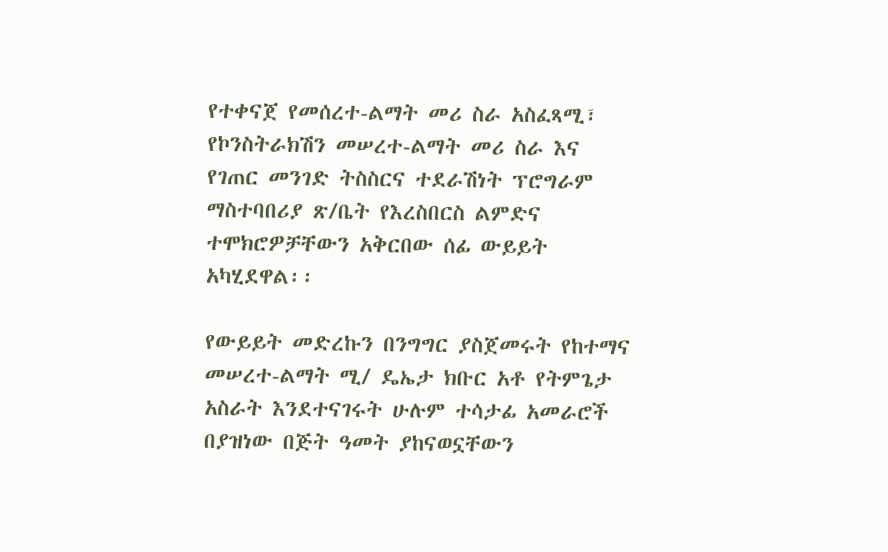የተቀናጀ የመሰረተ-ልማት መሪ ስራ አስፈጻሚ፣ የኮንስትራክሽን መሠረተ-ልማት መሪ ስራ እና የገጠር መንገድ ትስስርና ተደራሽነት ፕሮግራም ማስተባበሪያ ጽ/ቤት የእረስበርስ ልምድና ተሞክሮዎቻቸውን አቅርበው ሰፊ ውይይት አካሂደዋል፡፡

የውይይት መድረኩን በንግግር ያስጀመሩት የከተማና መሠረተ-ልማት ሚ/ ዴኤታ ክቡር አቶ የትምጌታ አስራት እንደተናገሩት ሁሉም ተሳታፊ አመራሮች በያዝነው በጅት ዓመት ያከናወኗቸውን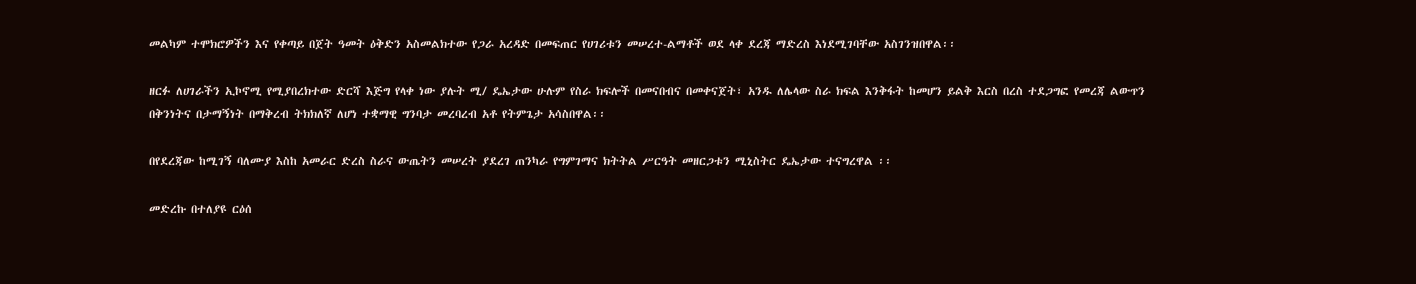መልካም ተሞክሮዎችን እና የቀጣይ በጀት ዓመት ዕቅድን አስመልክተው የጋራ አረዳድ በመፍጠር የሀገሪቱን መሠረተ-ልማቶች ወደ ላቀ ደረጃ ማድረስ እነደሚገባቸው አስገንዝበዋል፡፡

ዘርፉ ለሀገራችን ኢኮኖሚ የሚያበረክተው ድርሻ እጅግ የላቀ ነው ያሉት ሚ/ ዴኤታው ሁሉም የስራ ክፍሎች በመናበብና በመቀናጀት፣ አንዱ ለሌላው ስራ ክፍል እንቅፋት ከመሆን ይልቅ እርስ በረስ ተደጋግፎ የመረጃ ልውጥን በቅንነትና በታማኝነት በማቅረብ ትክክለኛ ለሆነ ተቋማዊ ግንባታ መረባረብ አቶ የትምጌታ አሳስበዋል፡፡

በየደረጃው ከሚገኝ ባለሙያ እስከ አመራር ድረስ ስራና ውጤትን መሠረት ያደረገ ጠንካራ የግምገማና ክትትል ሥርዓት መዘርጋቱን ሚኒስትር ዴኤታው ተናግረዋል ፡፡

መድረኩ በተለያዩ ርዕሰ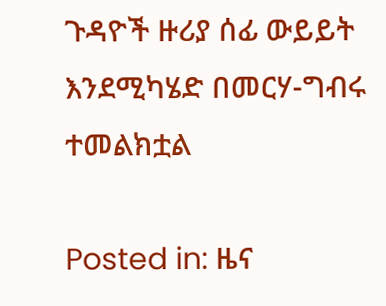ጉዳዮች ዙሪያ ሰፊ ውይይት እንደሚካሄድ በመርሃ-ግብሩ ተመልክቷል

Posted in: ዜና